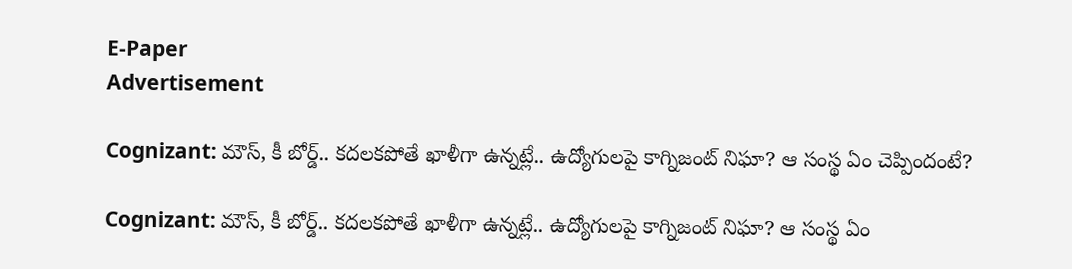E-Paper
Advertisement

Cognizant: మౌస్, కీ బోర్డ్.. కదలకపోతే ఖాళీగా ఉన్నట్లే.. ఉద్యోగులపై కాగ్నిజంట్ నిఘా? ఆ సంస్థ ఏం చెప్పిందంటే?

Cognizant: మౌస్, కీ బోర్డ్.. కదలకపోతే ఖాళీగా ఉన్నట్లే.. ఉద్యోగులపై కాగ్నిజంట్ నిఘా? ఆ సంస్థ ఏం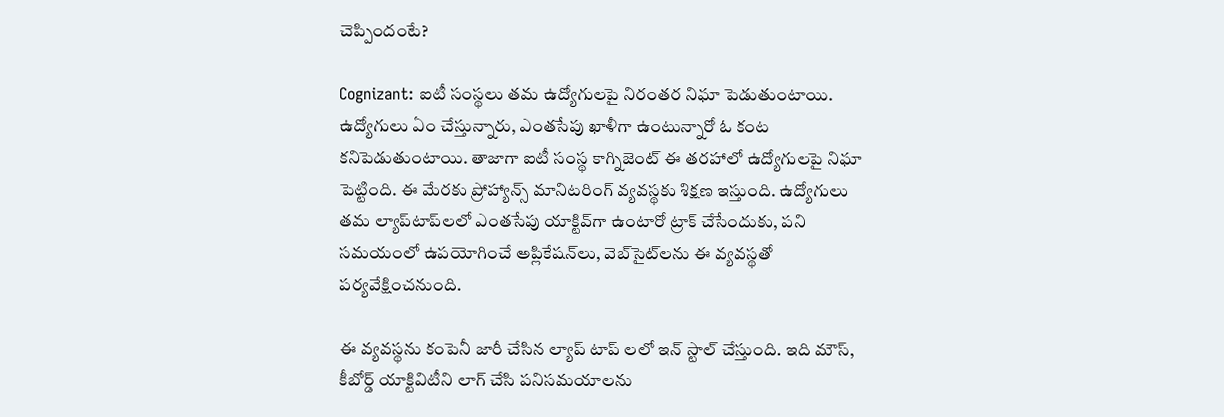చెప్పిందంటే?

Cognizant: ఐటీ సంస్థలు తమ ఉద్యోగులపై నిరంతర నిఘా పెడుతుంటాయి. ఉద్యోగులు ఏం చేస్తున్నారు, ఎంతసేపు ఖాళీగా ఉంటున్నారో ఓ కంట కనిపెడుతుంటాయి. తాజాగా ఐటీ సంస్థ కాగ్నిజెంట్ ఈ తరహాలో ఉద్యోగులపై నిఘా పెట్టింది. ఈ మేరకు ప్రోహ్యాన్స్‌ మానిటరింగ్ వ్యవస్థకు శిక్షణ ఇస్తుంది. ఉద్యోగులు తమ ల్యాప్‌టాప్‌లలో ఎంతసేపు యాక్టివ్‌గా ఉంటారో ట్రాక్ చేసేందుకు, పని సమయంలో ఉపయోగించే అప్లికేషన్‌లు, వెబ్‌సైట్‌లను ఈ వ్యవస్థతో పర్యవేక్షించనుంది.

ఈ వ్యవస్థను కంపెనీ జారీ చేసిన ల్యాప్ టాప్ లలో ఇన్ స్టాల్ చేస్తుంది. ఇది మౌస్, కీబోర్డ్ యాక్టివిటీని లాగ్ చేసి పనిసమయాలను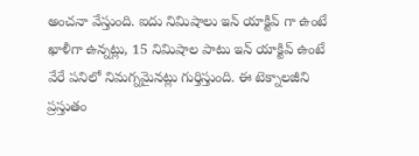అంచనా వేస్తుంది. ఐదు నిమిషాలు ఇన్ యాక్టివ్ గా ఉంటే ఖాళీగా ఉన్నట్లు, 15 నిమిషాల పాటు ఇన్ యాక్టివ్ ఉంటే వేరే పనిలో నిమగ్నమైనట్లు గుర్తిస్తుంది. ఈ టెక్నాలజీని ప్రస్తుతం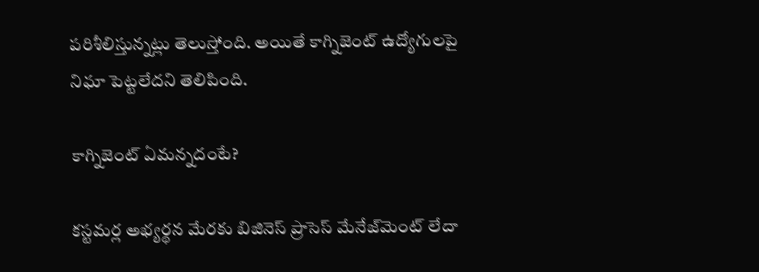పరిశీలిస్తున్నట్లు తెలుస్తోంది. అయితే కాగ్నిజెంట్ ఉద్యోగులపై నిఘా పెట్టలేదని తెలిపింది.

కాగ్నిజెంట్ ఏమన్నదంటే?

కస్టమర్ల అభ్యర్థన మేరకు బిజినెస్ ప్రాసెస్ మేనేజ్‌మెంట్ లేదా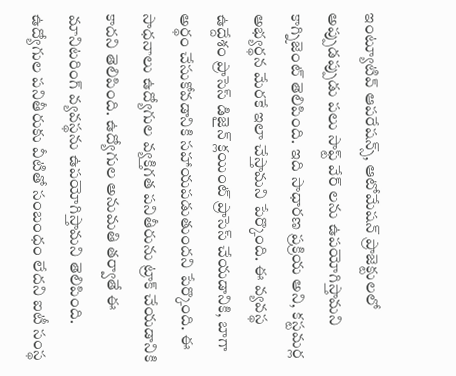ఇంట్యూటివ్ ఆపరేషన్స్, ఆటోమేషన్ ప్రాజెక్టులలో అప్పుడప్పుడు పలు సాఫ్ట్ వేర్ లను ఉపయోగిస్తామని కాగ్నిజెంట్ తెలిపింది. ఇది సాధారణ ప్రక్రియ అని, కస్టమర్ల అభ్యర్థన మేరకే ఇలా చేస్తామని పేర్కొంది. ఈ వ్యవస్థ ఉద్దేశం ప్రాసెస్ డిజైన్ క్లయింట్ ప్రాసెస్ చేయడానికి, బాగా అర్థం చేసుకోవడానికి సహాయపడుతుందని పేర్కొంది. ఈ సాధనాలు ఉద్యోగుల వ్యక్తిగత పనితీరును ట్రాక్ చేయడానికి కాదని తెలిపింది. ఉద్యోగుల అనుమతి తర్వాతే ఈ మానిటరింగ్ వ్యవస్థను ఉపయోగిస్తామని తెలిపింది. ఉద్యోగుల పనితీరుకు వీటితో సంబంధం లేదని ఐటీ సంస్థ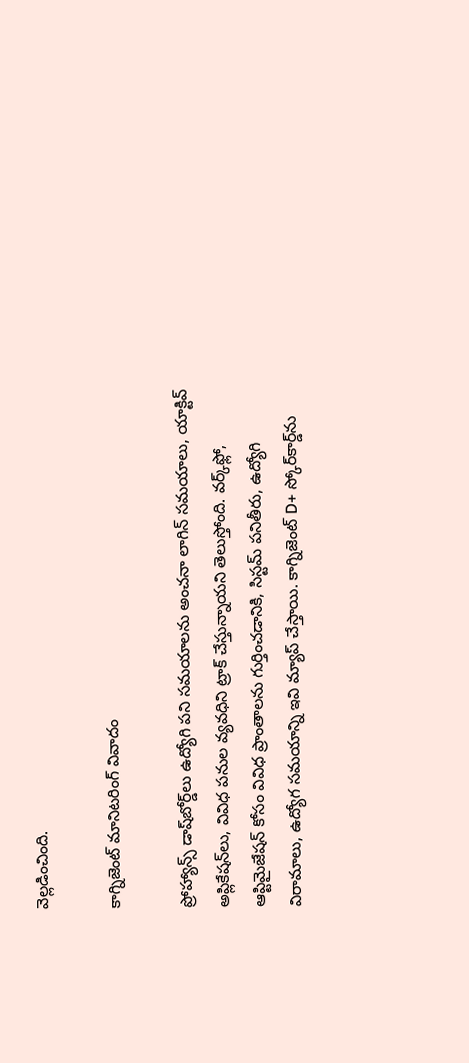వెల్లడించింది.

కాగ్నిజెంట్ మానిటరింగ్ వివాదం

ప్రోహ్యాన్స్ డాష్‌బోర్డ్‌లు ఉద్యోగి పని సమయాలను అంచనా లాగిన్ సమయాలు, యాక్టివ్ అప్లికేషన్‌లు, వివిధ పనుల వ్యవధిని ట్రాక్ చేస్తున్నాయని తెలుస్తోంది. వర్క్‌ఫ్లో, ఆప్టిమైజేషన్ కోసం వివిధ ప్రాంతాలను గుర్తించడానికి, సిస్టమ్ పనితీరు, ఉద్యోగి విరామాలు, ఉద్యోగ సమయాన్ని ఇవి మ్యాప్ చేస్తాయి. కాగ్నిజెంట్ D+ స్కోర్‌కార్డ్‌ను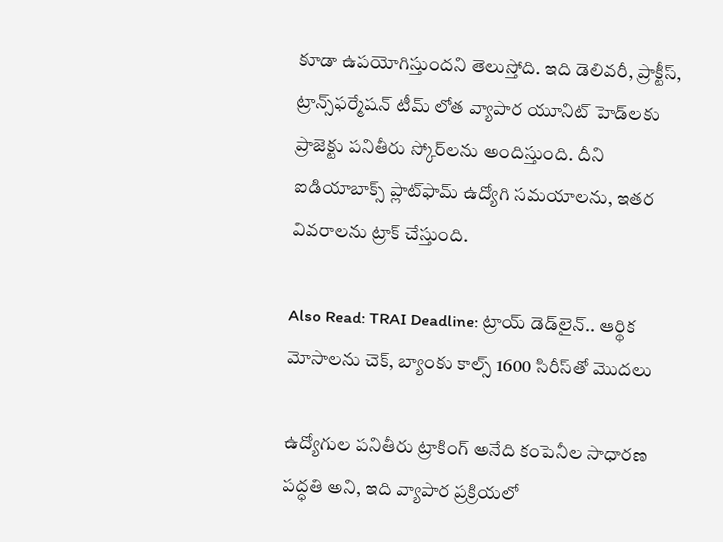కూడా ఉపయోగిస్తుందని తెలుస్తోది. ఇది డెలివరీ, ప్రాక్టీస్, ట్రాన్స్‌ఫర్మేషన్ టీమ్ లోత వ్యాపార యూనిట్ హెడ్‌లకు ప్రాజెక్టు పనితీరు స్కోర్‌లను అందిస్తుంది. దీని ఐడియాబాక్స్ ప్లాట్‌ఫామ్ ఉద్యోగి సమయాలను, ఇతర వివరాలను ట్రాక్ చేస్తుంది.

Also Read: TRAI Deadline: ట్రాయ్ డెడ్‌లైన్.. ఆర్థిక మోసాలను చెక్, బ్యాంకు కాల్స్‌ 1600 సిరీస్‌తో మొదలు

ఉద్యోగుల పనితీరు ట్రాకింగ్ అనేది కంపెనీల సాధారణ పద్ధతి అని, ఇది వ్యాపార ప్రక్రియలో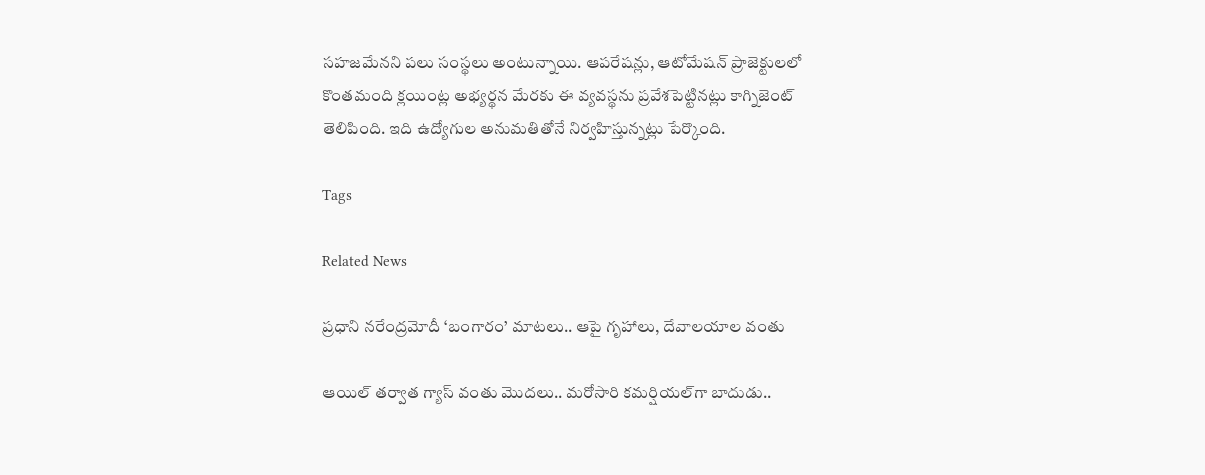సహజమేనని పలు సంస్థలు అంటున్నాయి. ఆపరేషన్లు, ఆటోమేషన్ ప్రాజెక్టులలో కొంతమంది క్లయింట్ల అభ్యర్థన మేరకు ఈ వ్యవస్థను ప్రవేశపెట్టినట్లు కాగ్నిజెంట్ తెలిపింది. ఇది ఉద్యోగుల అనుమతితోనే నిర్వహిస్తున్నట్లు పేర్కొంది.

Tags

Related News

ప్రధాని నరేంద్రమోదీ ‘బంగారం’ మాటలు.. ఆపై గృహాలు, దేవాలయాల వంతు

ఆయిల్ తర్వాత గ్యాస్ వంతు మొదలు.. మరోసారి కమర్షియల్‌గా బాదుడు..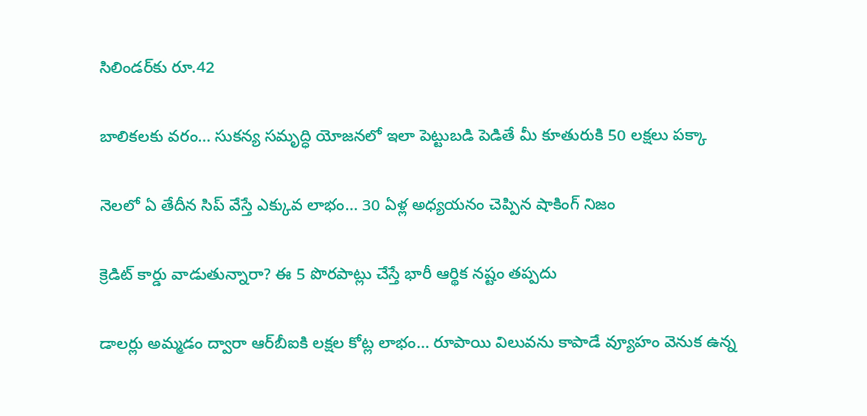సిలిండర్‌కు రూ.42

బాలికలకు వరం… సుకన్య సమృద్ధి యోజనలో ఇలా పెట్టుబడి పెడితే మీ కూతురుకి 50 లక్షలు పక్కా

నెలలో ఏ తేదీన సిప్ వేస్తే ఎక్కువ లాభం… 30 ఏళ్ల అధ్యయనం చెప్పిన షాకింగ్ నిజం

క్రెడిట్ కార్డు వాడుతున్నారా? ఈ 5 పొరపాట్లు చేస్తే భారీ ఆర్థిక నష్టం తప్పదు

డాలర్లు అమ్మడం ద్వారా ఆర్‌బీఐకి లక్షల కోట్ల లాభం… రూపాయి విలువను కాపాడే వ్యూహం వెనుక ఉన్న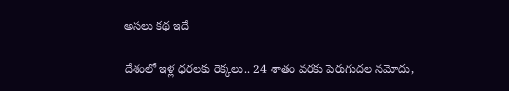అసలు కథ ఇదే

దేశంలో ఇళ్ల ధరలకు రెక్కలు.. 24 శాతం వరకు పెరుగుదల నమోదు,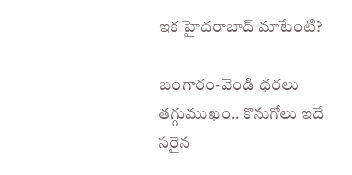ఇక హైదరాబాద్‌ మాటేంటి?

బంగారం-వెండి ధరలు తగ్గుముఖం.. కొనుగోలు ఇదే సరైన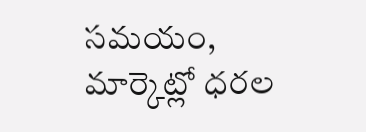సమయం, మార్కెట్లో ధరల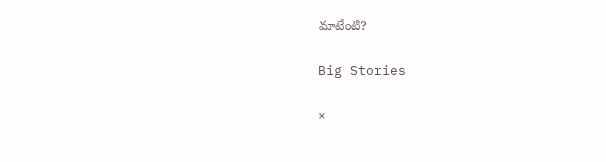మాటేంటి?

Big Stories

×